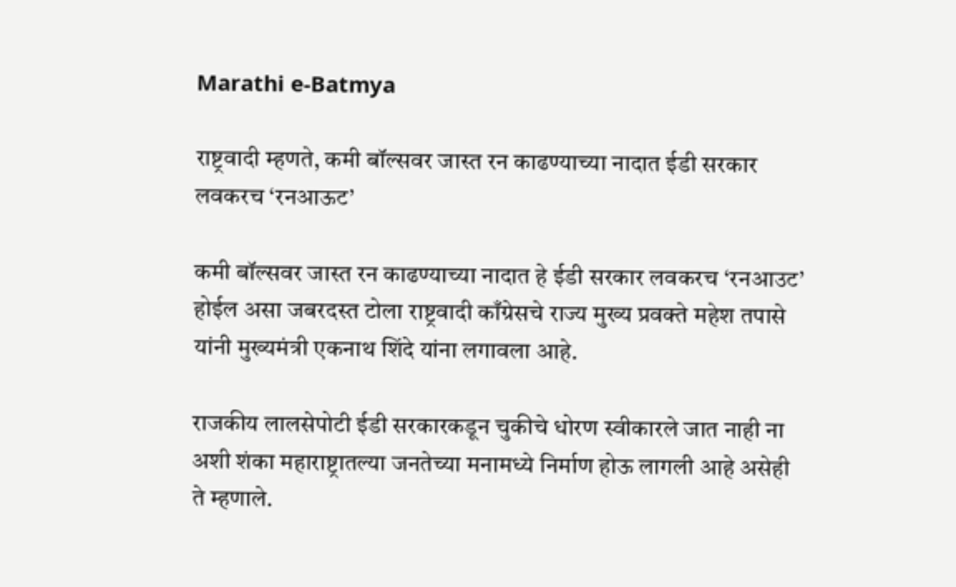Marathi e-Batmya

राष्ट्रवादी म्हणते, कमी बॉल्सवर जास्त रन काढण्याच्या नादात ईडी सरकार लवकरच ‘रनआऊट’

कमी बॉल्सवर जास्त रन काढण्याच्या नादात हे ईडी सरकार लवकरच ‘रनआउट’ होईल असा जबरदस्त टोला राष्ट्रवादी काँग्रेसचे राज्य मुख्य प्रवक्ते महेश तपासे यांनी मुख्यमंत्री एकनाथ शिंदे यांना लगावला आहे.

राजकीय लालसेपोटी ईडी सरकारकडून चुकीचे धोरण स्वीकारले जात नाही ना अशी शंका महाराष्ट्रातल्या जनतेच्या मनामध्ये निर्माण होऊ लागली आहे असेही ते म्हणाले.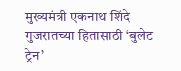मुख्यमंत्री एकनाथ शिंदे गुजरातच्या हितासाठी ‘बुलेट ट्रेन’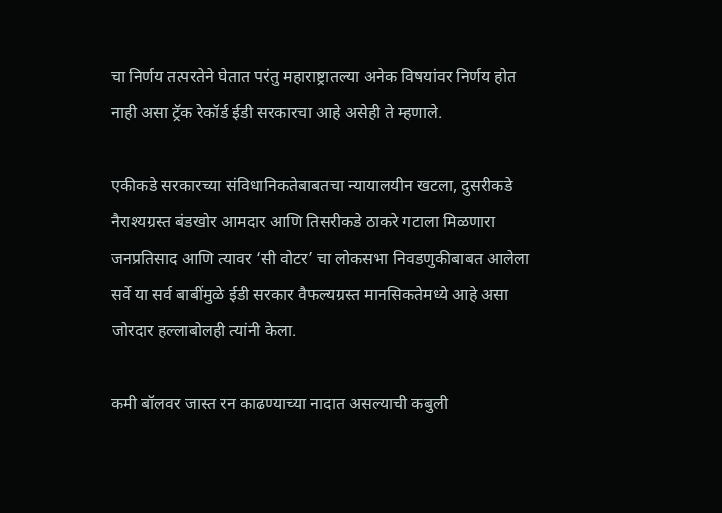चा निर्णय तत्परतेने घेतात परंतु महाराष्ट्रातल्या अनेक विषयांवर निर्णय होत नाही असा ट्रॅक रेकॉर्ड ईडी सरकारचा आहे असेही ते म्हणाले.

एकीकडे सरकारच्या संविधानिकतेबाबतचा न्यायालयीन खटला, दुसरीकडे नैराश्यग्रस्त बंडखोर आमदार आणि तिसरीकडे ठाकरे गटाला मिळणारा जनप्रतिसाद आणि त्यावर ‘सी वोटर’ चा लोकसभा निवडणुकीबाबत आलेला सर्वे या सर्व बाबींमुळे ईडी सरकार वैफल्यग्रस्त मानसिकतेमध्ये आहे असा जोरदार हल्लाबोलही त्यांनी केला.

कमी बॉलवर जास्त रन काढण्याच्या नादात असल्याची कबुली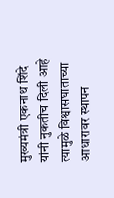मुख्यमंत्री एकनाथ शिंदे यांनी नुकतीच दिली आहे त्यामुळे विश्वासघाताच्या आधारावर स्थापन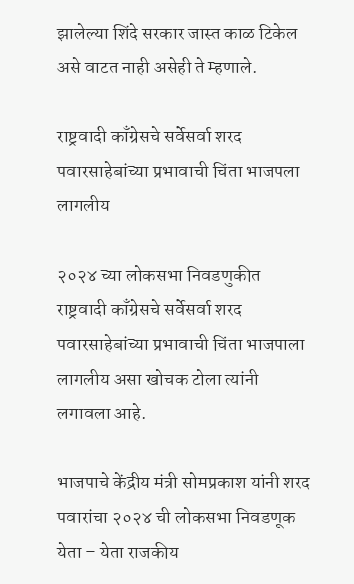झालेल्या शिंदे सरकार जास्त काळ टिकेल असे वाटत नाही असेही ते म्हणाले.

राष्ट्रवादी काँग्रेसचे सर्वेसर्वा शरद पवारसाहेबांच्या प्रभावाची चिंता भाजपला लागलीय

२०२४ च्या लोकसभा निवडणुकीत राष्ट्रवादी काँग्रेसचे सर्वेसर्वा शरद पवारसाहेबांच्या प्रभावाची चिंता भाजपाला लागलीय असा खोचक टोला त्यांनी लगावला आहे.

भाजपाचे केंद्रीय मंत्री सोमप्रकाश यांनी शरद पवारांचा २०२४ ची लोकसभा निवडणूक येता – येता राजकीय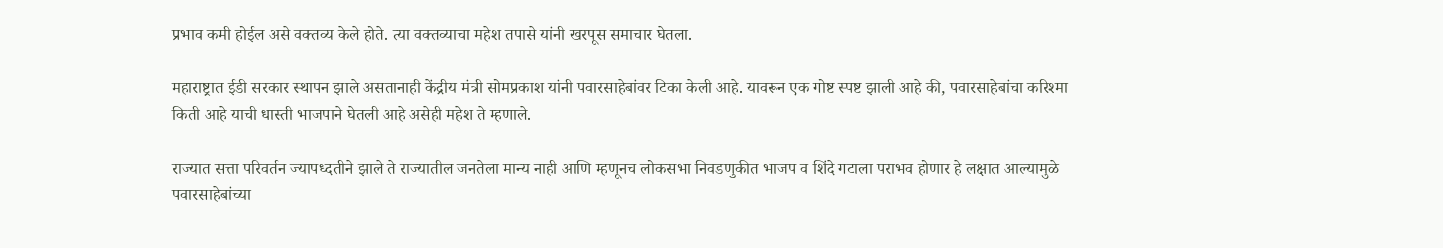प्रभाव कमी होईल असे वक्तव्य केले होते. त्या वक्तव्याचा महेश तपासे यांनी खरपूस समाचार घेतला.

महाराष्ट्रात ईडी सरकार स्थापन झाले असतानाही केंद्रीय मंत्री सोमप्रकाश यांनी पवारसाहेबांवर टिका केली आहे. यावरून एक गोष्ट स्पष्ट झाली आहे की, पवारसाहेबांचा करिश्मा किती आहे याची धास्ती भाजपाने घेतली आहे असेही महेश ते म्हणाले.

राज्यात सत्ता परिवर्तन ज्यापध्दतीने झाले ते राज्यातील जनतेला मान्य नाही आणि म्हणूनच लोकसभा निवडणुकीत भाजप व शिंदे गटाला पराभव होणार हे लक्षात आल्यामुळे पवारसाहेबांच्या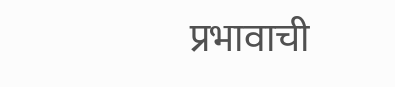प्रभावाची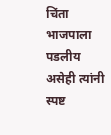चिंता भाजपाला पडलीय असेही त्यांनी स्पष्ट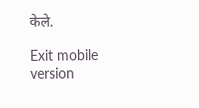केले.

Exit mobile version